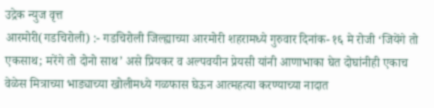उद्रेक न्युज वृत्त
आरमोरी(गडचिरोली) :- गडचिरोली जिल्ह्याच्या आरमोरी शहरामध्ये गुरुवार दिनांक- १६ मे रोजी ‘जियेंगे तो एकसाथ; मरेंगे तो दोनो साथ’ असे प्रियकर व अल्पवयीन प्रेयसी यांनी आणाभाका घेत दोघांनीही एकाच वेळेस मित्राच्या भाड्याच्या खोलीमध्ये गळफास घेऊन आत्महत्या करण्याच्या नादात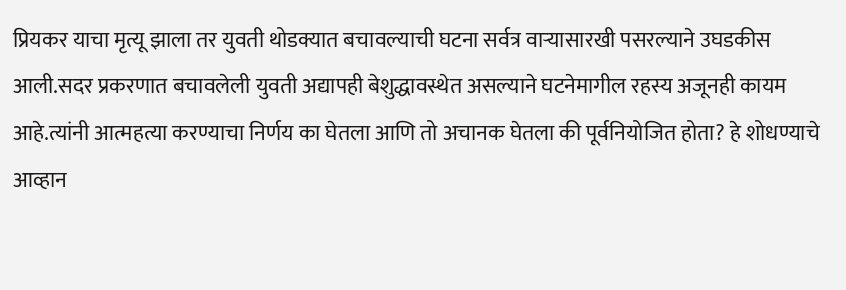प्रियकर याचा मृत्यू झाला तर युवती थोडक्यात बचावल्याची घटना सर्वत्र वाऱ्यासारखी पसरल्याने उघडकीस आली.सदर प्रकरणात बचावलेली युवती अद्यापही बेशुद्धावस्थेत असल्याने घटनेमागील रहस्य अजूनही कायम आहे.त्यांनी आत्महत्या करण्याचा निर्णय का घेतला आणि तो अचानक घेतला की पूर्वनियोजित होता? हे शोधण्याचे आव्हान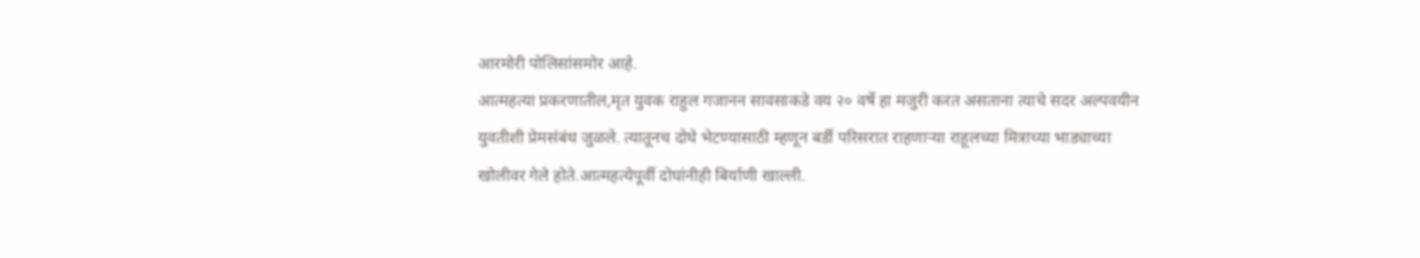आरमोरी पोलिसांसमोर आहे.
आत्महत्या प्रकरणातील,मृत युवक राहुल गजानन सावसाकडे वय २० वर्षे हा मजुरी करत असताना त्याचे सदर अल्पवयीन युवतीशी प्रेमसंबंध जुळले. त्यातूनच दोघे भेटण्यासाठी म्हणून बर्डी परिसरात राहणाऱ्या राहूलच्या मित्राच्या भाड्याच्या खोलीवर गेले होते.आत्महत्येपूर्वी दोघांनीही बिर्याणी खाल्ली.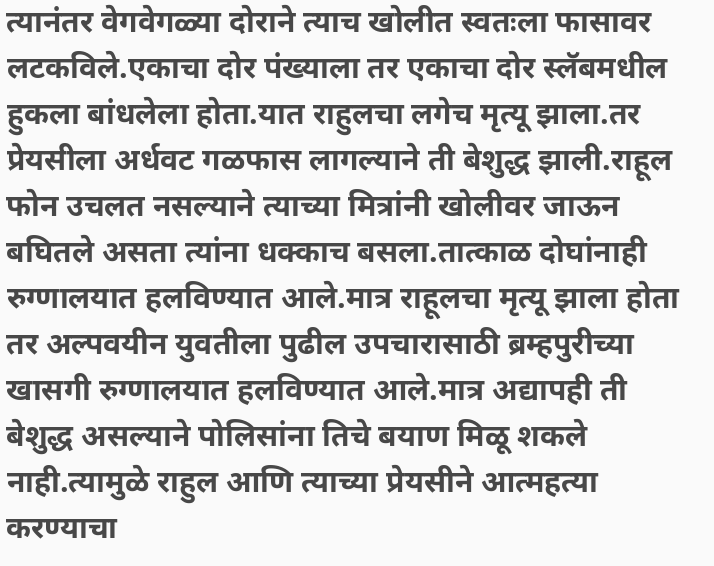त्यानंतर वेगवेगळ्या दोराने त्याच खोलीत स्वतःला फासावर लटकविले.एकाचा दोर पंख्याला तर एकाचा दोर स्लॅबमधील हुकला बांधलेला होता.यात राहुलचा लगेच मृत्यू झाला.तर प्रेयसीला अर्धवट गळफास लागल्याने ती बेशुद्ध झाली.राहूल फोन उचलत नसल्याने त्याच्या मित्रांनी खोलीवर जाऊन बघितले असता त्यांना धक्काच बसला.तात्काळ दोघांनाही रुग्णालयात हलविण्यात आले.मात्र राहूलचा मृत्यू झाला होता तर अल्पवयीन युवतीला पुढील उपचारासाठी ब्रम्हपुरीच्या खासगी रुग्णालयात हलविण्यात आले.मात्र अद्यापही ती बेशुद्ध असल्याने पोलिसांना तिचे बयाण मिळू शकले नाही.त्यामुळे राहुल आणि त्याच्या प्रेयसीने आत्महत्या करण्याचा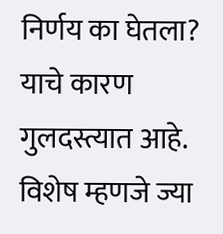निर्णय का घेतला? याचे कारण गुलदस्त्यात आहे. विशेष म्हणजे ज्या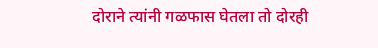दोराने त्यांनी गळफास घेतला तो दोरही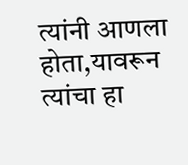त्यांनी आणला होता,यावरून त्यांचा हा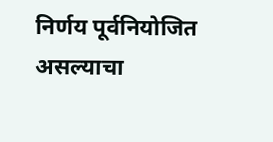निर्णय पूर्वनियोजित असल्याचा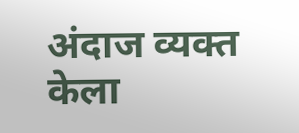अंदाज व्यक्त केला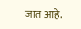जात आहे.